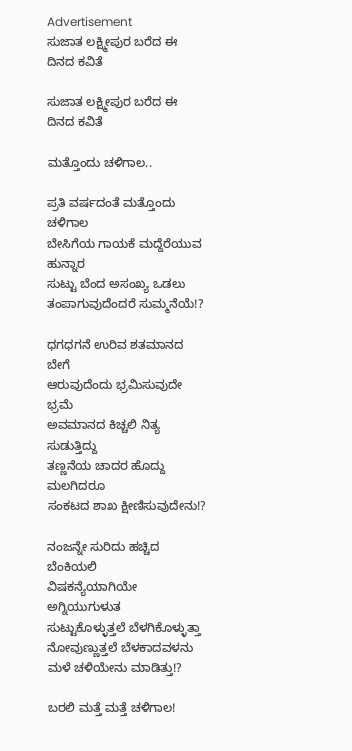Advertisement
ಸುಜಾತ ಲಕ್ಷ್ಮೀಪುರ ಬರೆದ ಈ ದಿನದ ಕವಿತೆ

ಸುಜಾತ ಲಕ್ಷ್ಮೀಪುರ ಬರೆದ ಈ ದಿನದ ಕವಿತೆ

ಮತ್ತೊಂದು ಚಳಿಗಾಲ..

ಪ್ರತಿ ವರ್ಷದಂತೆ ಮತ್ತೊಂದು ಚಳಿಗಾಲ
ಬೇಸಿಗೆಯ ಗಾಯಕೆ ಮದ್ದೆರೆಯುವ ಹುನ್ನಾರ
ಸುಟ್ಟು ಬೆಂದ ಅಸಂಖ್ಯ ಒಡಲು
ತಂಪಾಗುವುದೆಂದರೆ ಸುಮ್ಮನೆಯೆ!?

ಧಗಧಗನೆ ಉರಿವ ಶತಮಾನದ ಬೇಗೆ
ಆರುವುದೆಂದು ಭ್ರಮಿಸುವುದೇ ಭ್ರಮೆ
ಅವಮಾನದ ಕಿಚ್ಚಲಿ ನಿತ್ಯ ಸುಡುತ್ತಿದ್ದು
ತಣ್ಣನೆಯ ಚಾದರ ಹೊದ್ದು ಮಲಗಿದರೂ
ಸಂಕಟದ ಶಾಖ ಕ್ಷೀಣಿಸುವುದೇನು!?

ನಂಜನ್ನೇ ಸುರಿದು ಹಚ್ಚಿದ ಬೆಂಕಿಯಲಿ
ವಿಷಕನ್ಯೆಯಾಗಿಯೇ ಅಗ್ನಿಯುಗುಳುತ
ಸುಟ್ಟುಕೊಳ್ಳುತ್ತಲೆ ಬೆಳಗಿಕೊಳ್ಳುತ್ತಾ
ನೋವುಣ್ಣುತ್ತಲೆ ಬೆಳಕಾದವಳನು
ಮಳೆ ಚಳಿಯೇನು ಮಾಡಿತ್ತು!?

ಬರಲಿ ಮತ್ತೆ ಮತ್ತೆ ಚಳಿಗಾಲ!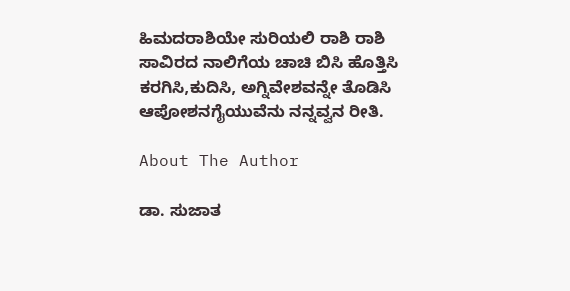ಹಿಮದರಾಶಿಯೇ ಸುರಿಯಲಿ ರಾಶಿ ರಾಶಿ
ಸಾವಿರದ ನಾಲಿಗೆಯ ಚಾಚಿ ಬಿಸಿ ಹೊತ್ತಿಸಿ
ಕರಗಿಸಿ,ಕುದಿಸಿ, ಅಗ್ನಿವೇಶವನ್ನೇ ತೊಡಿಸಿ
ಆಪೋಶನಗೈಯುವೆನು ನನ್ನವ್ವನ ರೀತಿ.

About The Author

ಡಾ. ಸುಜಾತ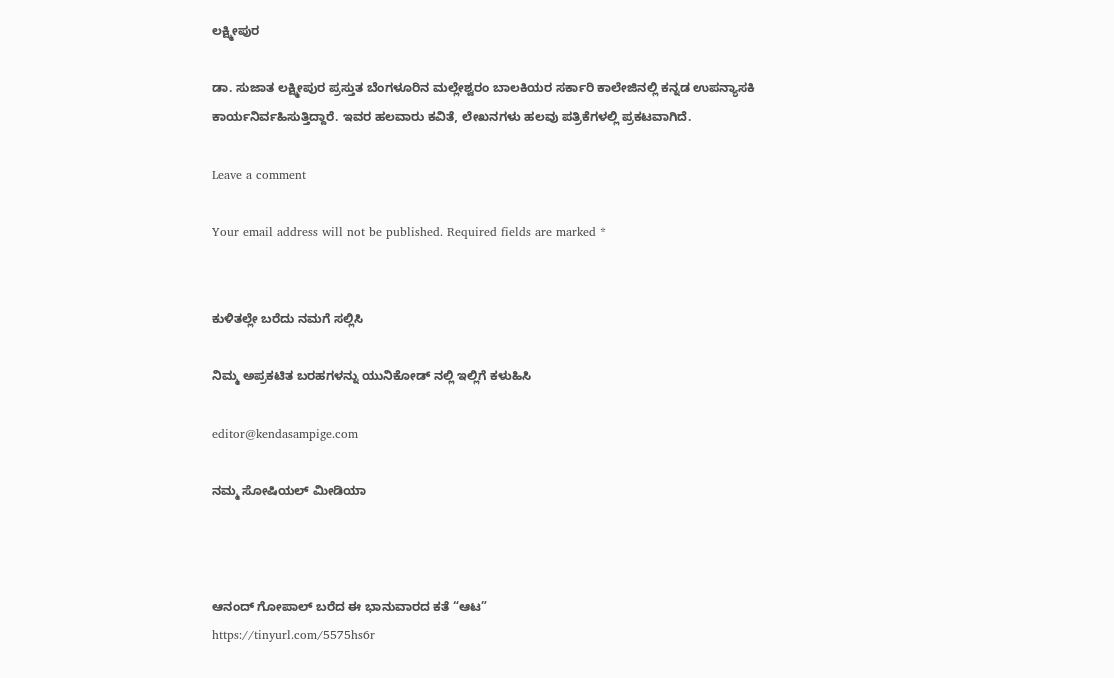ಲಕ್ಷ್ಮೀಪುರ

ಡಾ. ಸುಜಾತ ಲಕ್ಷ್ಮೀಪುರ ಪ್ರಸ್ತುತ ಬೆಂಗಳೂರಿನ ಮಲ್ಲೇಶ್ವರಂ ಬಾಲಕಿಯರ ಸರ್ಕಾರಿ ಕಾಲೇಜಿನಲ್ಲಿ ಕನ್ನಡ ಉಪನ್ಯಾಸಕಿ ಕಾರ್ಯನಿರ್ವಹಿಸುತ್ತಿದ್ದಾರೆ. ಇವರ ಹಲವಾರು ಕವಿತೆ, ಲೇಖನಗಳು ಹಲವು ಪತ್ರಿಕೆಗಳಲ್ಲಿ ಪ್ರಕಟವಾಗಿದೆ.

Leave a comment

Your email address will not be published. Required fields are marked *


ಕುಳಿತಲ್ಲೇ ಬರೆದು ನಮಗೆ ಸಲ್ಲಿಸಿ

ನಿಮ್ಮ ಅಪ್ರಕಟಿತ ಬರಹಗಳನ್ನು ಯುನಿಕೋಡ್ ನಲ್ಲಿ ಇಲ್ಲಿಗೆ ಕಳುಹಿಸಿ

editor@kendasampige.com

ನಮ್ಮ ಸೋಷಿಯಲ್‌ ಮೀಡಿಯಾ



ಆನಂದ್‌ ಗೋಪಾಲ್‌ ಬರೆದ ಈ ಭಾನುವಾರದ ಕತೆ “ಆಟ”
https://tinyurl.com/5575hs6r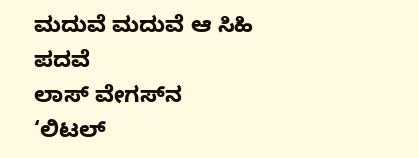ಮದುವೆ ಮದುವೆ ಆ ಸಿಹಿ ಪದವೆ
ಲಾಸ್‌ ವೇಗಸ್‌ನ ‘ಲಿಟಲ್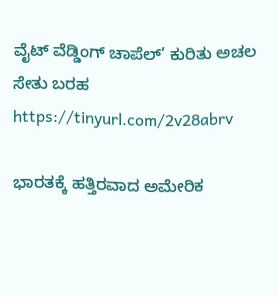ವೈಟ್ ವೆಡ್ಡಿಂಗ್ ಚಾಪೆಲ್’ ಕುರಿತು ಅಚಲ ಸೇತು ಬರಹ
https://tinyurl.com/2v28abrv

ಭಾರತಕ್ಕೆ ಹತ್ತಿರವಾದ ಅಮೇರಿಕ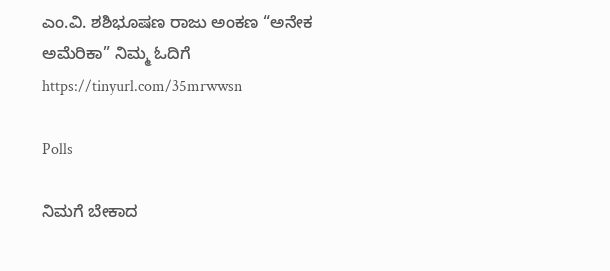ಎಂ.ವಿ. ಶಶಿಭೂಷಣ ರಾಜು ಅಂಕಣ “ಅನೇಕ ಅಮೆರಿಕಾ” ನಿಮ್ಮ ಓದಿಗೆ
https://tinyurl.com/35mrwwsn

Polls

ನಿಮಗೆ ಬೇಕಾದ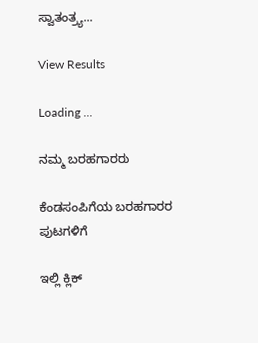ಸ್ವಾತಂತ್ರ್ಯ...

View Results

Loading ...

ನಮ್ಮ ಬರಹಗಾರರು

ಕೆಂಡಸಂಪಿಗೆಯ ಬರಹಗಾರರ ಪುಟಗಳಿಗೆ

ಇಲ್ಲಿ ಕ್ಲಿಕ್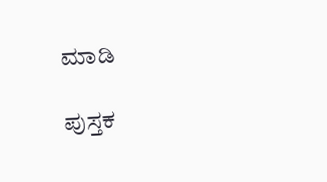ಮಾಡಿ

ಪುಸ್ತಕ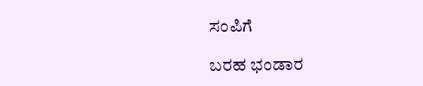ಸಂಪಿಗೆ

ಬರಹ ಭಂಡಾರ